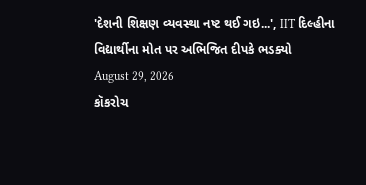'દેશની શિક્ષણ વ્યવસ્થા નષ્ટ થઈ ગઇ...', IIT દિલ્હીના વિદ્યાર્થીના મોત પર અભિજિત દીપકે ભડક્યો
August 29, 2026
કૉકરોચ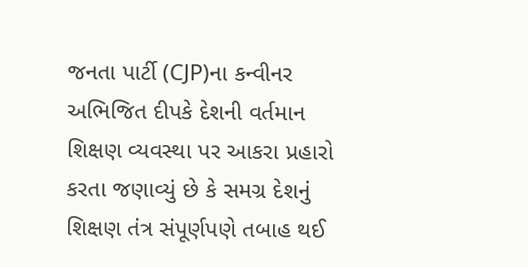જનતા પાર્ટી (CJP)ના કન્વીનર અભિજિત દીપકે દેશની વર્તમાન શિક્ષણ વ્યવસ્થા પર આકરા પ્રહારો કરતા જણાવ્યું છે કે સમગ્ર દેશનું શિક્ષણ તંત્ર સંપૂર્ણપણે તબાહ થઈ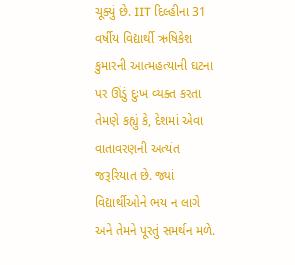ચૂક્યું છે. IIT દિલ્હીના 31 વર્ષીય વિદ્યાર્થી ઋષિકેશ કુમારની આત્મહત્યાની ઘટના પર ઊંડું દુઃખ વ્યક્ત કરતા તેમણે કહ્યું કે, દેશમાં એવા વાતાવરણની અત્યંત જરૂરિયાત છે. જ્યાં વિદ્યાર્થીઓને ભય ન લાગે અને તેમને પૂરતું સમર્થન મળે.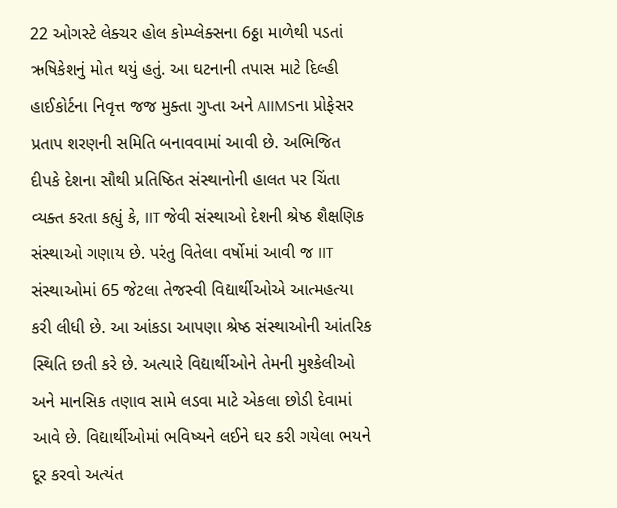22 ઓગસ્ટે લેક્ચર હોલ કોમ્પ્લેક્સના 6ઠ્ઠા માળેથી પડતાં ઋષિકેશનું મોત થયું હતું. આ ઘટનાની તપાસ માટે દિલ્હી હાઈકોર્ટના નિવૃત્ત જજ મુક્તા ગુપ્તા અને AIIMSના પ્રોફેસર પ્રતાપ શરણની સમિતિ બનાવવામાં આવી છે. અભિજિત દીપકે દેશના સૌથી પ્રતિષ્ઠિત સંસ્થાનોની હાલત પર ચિંતા વ્યક્ત કરતા કહ્યું કે, IIT જેવી સંસ્થાઓ દેશની શ્રેષ્ઠ શૈક્ષણિક સંસ્થાઓ ગણાય છે. પરંતુ વિતેલા વર્ષોમાં આવી જ IIT સંસ્થાઓમાં 65 જેટલા તેજસ્વી વિદ્યાર્થીઓએ આત્મહત્યા કરી લીધી છે. આ આંકડા આપણા શ્રેષ્ઠ સંસ્થાઓની આંતરિક સ્થિતિ છતી કરે છે. અત્યારે વિદ્યાર્થીઓને તેમની મુશ્કેલીઓ અને માનસિક તણાવ સામે લડવા માટે એકલા છોડી દેવામાં આવે છે. વિદ્યાર્થીઓમાં ભવિષ્યને લઈને ઘર કરી ગયેલા ભયને દૂર કરવો અત્યંત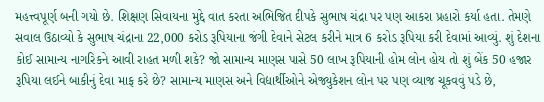મહત્ત્વપૂર્ણ બની ગયો છે. શિક્ષણ સિવાયના મુદ્દે વાત કરતા અભિજિત દીપકે સુભાષ ચંદ્રા પર પણ આકરા પ્રહારો કર્યા હતા. તેમણે સવાલ ઉઠાવ્યો કે સુભાષ ચંદ્રાના 22,000 કરોડ રૂપિયાના જંગી દેવાને સેટલ કરીને માત્ર 6 કરોડ રૂપિયા કરી દેવામાં આવ્યું. શું દેશના કોઈ સામાન્ય નાગરિકને આવી રાહત મળી શકે? જો સામાન્ય માણસ પાસે 50 લાખ રૂપિયાની હોમ લોન હોય તો શું બેંક 50 હજાર રૂપિયા લઈને બાકીનું દેવા માફ કરે છે? સામાન્ય માણસ અને વિદ્યાર્થીઓને એજ્યુકેશન લોન પર પણ વ્યાજ ચૂકવવું પડે છે,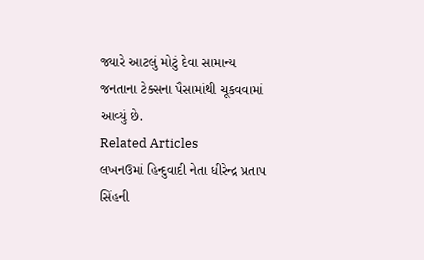જ્યારે આટલું મોટું દેવા સામાન્ય જનતાના ટેક્સના પૈસામાંથી ચૂકવવામાં આવ્યું છે.
Related Articles
લખનઉમાં હિન્દુવાદી નેતા ધીરેન્દ્ર પ્રતાપ સિંહની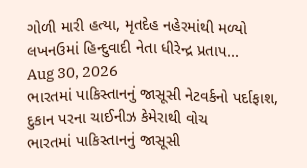ગોળી મારી હત્યા, મૃતદેહ નહેરમાંથી મળ્યો
લખનઉમાં હિન્દુવાદી નેતા ધીરેન્દ્ર પ્રતાપ...
Aug 30, 2026
ભારતમાં પાકિસ્તાનનું જાસૂસી નેટવર્કનો પર્દાફાશ, દુકાન પરના ચાઈનીઝ કેમેરાથી વોચ
ભારતમાં પાકિસ્તાનનું જાસૂસી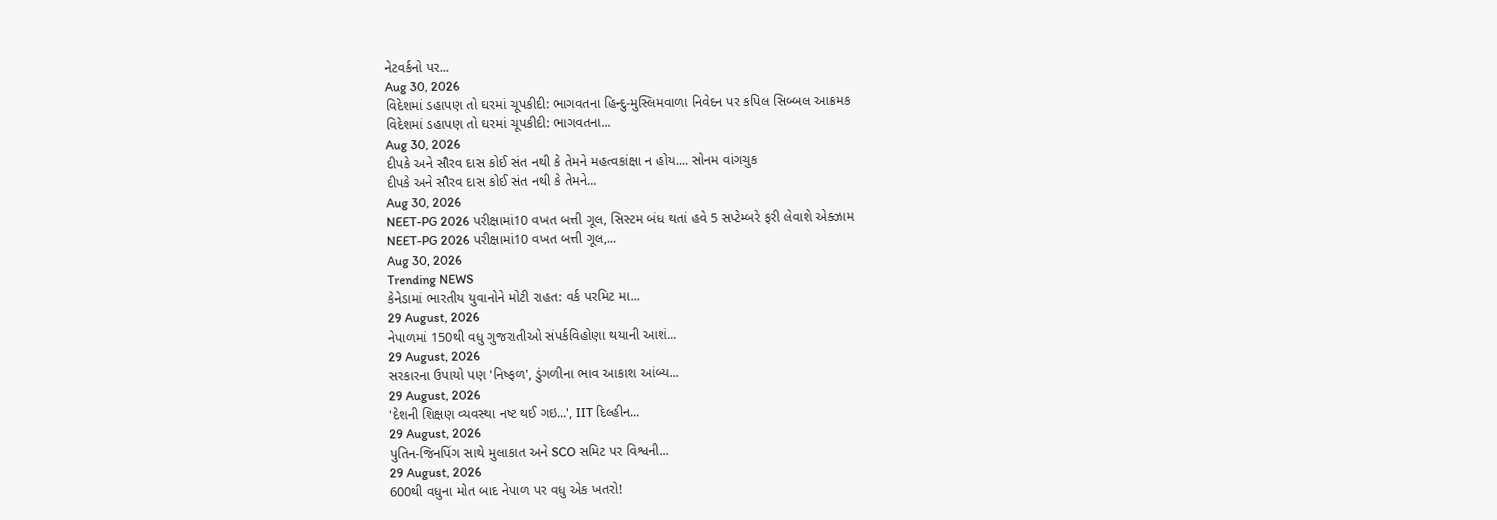નેટવર્કનો પર...
Aug 30, 2026
વિદેશમાં ડહાપણ તો ઘરમાં ચૂપકીદી: ભાગવતના હિન્દુ-મુસ્લિમવાળા નિવેદન પર કપિલ સિબ્બલ આક્રમક
વિદેશમાં ડહાપણ તો ઘરમાં ચૂપકીદી: ભાગવતના...
Aug 30, 2026
દીપકે અને સૌરવ દાસ કોઈ સંત નથી કે તેમને મહત્વકાંક્ષા ન હોય.... સોનમ વાંગચુક
દીપકે અને સૌરવ દાસ કોઈ સંત નથી કે તેમને...
Aug 30, 2026
NEET-PG 2026 પરીક્ષામાં10 વખત બત્તી ગૂલ, સિસ્ટમ બંધ થતાં હવે 5 સપ્ટેમ્બરે ફરી લેવાશે એક્ઝામ
NEET-PG 2026 પરીક્ષામાં10 વખત બત્તી ગૂલ,...
Aug 30, 2026
Trending NEWS
કેનેડામાં ભારતીય યુવાનોને મોટી રાહત: વર્ક પરમિટ મા...
29 August, 2026
નેપાળમાં 150થી વધુ ગુજરાતીઓ સંપર્કવિહોણા થયાની આશં...
29 August, 2026
સરકારના ઉપાયો પણ 'નિષ્ફળ', ડુંગળીના ભાવ આકાશ આંબ્ય...
29 August, 2026
'દેશની શિક્ષણ વ્યવસ્થા નષ્ટ થઈ ગઇ...', IIT દિલ્હીન...
29 August, 2026
પુતિન-જિનપિંગ સાથે મુલાકાત અને SCO સમિટ પર વિશ્વની...
29 August, 2026
600થી વધુના મોત બાદ નેપાળ પર વધુ એક ખતરો!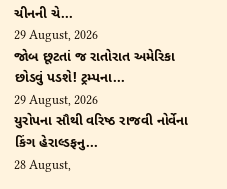ચીનની ચે...
29 August, 2026
જોબ છૂટતાં જ રાતોરાત અમેરિકા છોડવું પડશે! ટ્રમ્પના...
29 August, 2026
યુરોપના સૌથી વરિષ્ઠ રાજવી નોર્વેના કિંગ હેરાલ્ડફનુ...
28 August,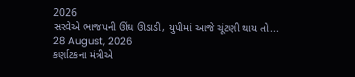2026
સરવેએ ભાજપની ઊંઘ ઊડાડી, યુપીમાં આજે ચૂંટણી થાય તો...
28 August, 2026
કર્ણાટકના મંત્રીએ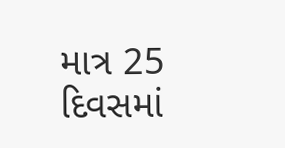માત્ર 25 દિવસમાં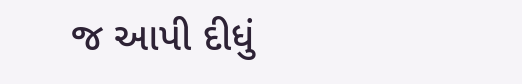જ આપી દીધું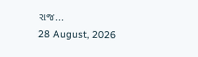રાજ...
28 August, 2026